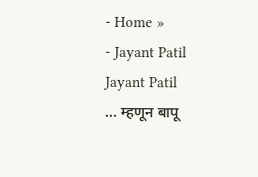- Home »
- Jayant Patil
Jayant Patil
… म्हणून बापू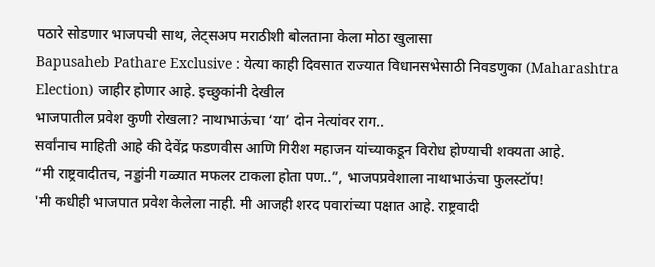पठारे सोडणार भाजपची साथ, लेट्सअप मराठीशी बोलताना केला मोठा खुलासा
Bapusaheb Pathare Exclusive : येत्या काही दिवसात राज्यात विधानसभेसाठी निवडणुका (Maharashtra Election) जाहीर होणार आहे. इच्छुकांनी देखील
भाजपातील प्रवेश कुणी रोखला? नाथाभाऊंचा ‘या’ दोन नेत्यांवर राग..
सर्वांनाच माहिती आहे की देवेंद्र फडणवीस आणि गिरीश महाजन यांच्याकडून विरोध होण्याची शक्यता आहे.
“मी राष्ट्रवादीतच, नड्डांनी गळ्यात मफलर टाकला होता पण..”, भाजपप्रवेशाला नाथाभाऊंचा फुलस्टॉप!
'मी कधीही भाजपात प्रवेश केलेला नाही. मी आजही शरद पवारांच्या पक्षात आहे. राष्ट्रवादी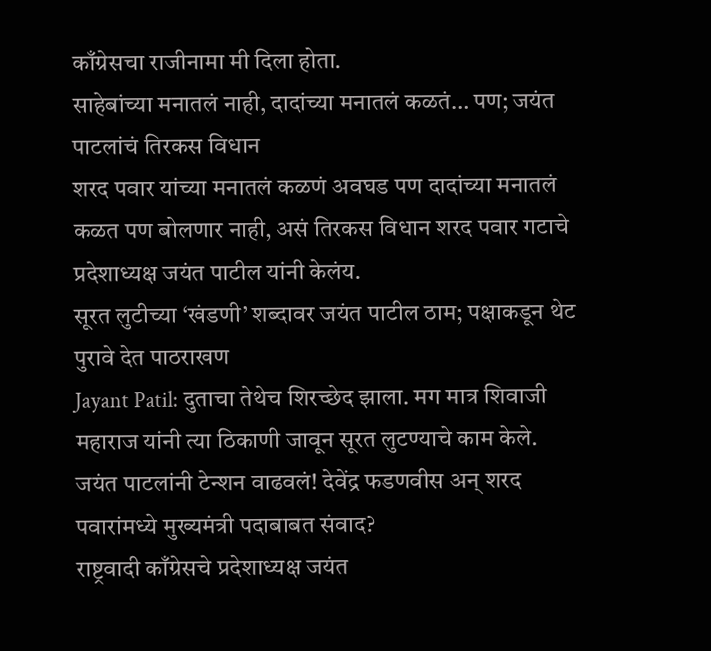काँग्रेसचा राजीनामा मी दिला होता.
साहेबांच्या मनातलं नाही, दादांच्या मनातलं कळतं… पण; जयंत पाटलांचं तिरकस विधान
शरद पवार यांच्या मनातलं कळणं अवघड पण दादांच्या मनातलं कळत पण बोलणार नाही, असं तिरकस विधान शरद पवार गटाचे प्रदेशाध्यक्ष जयंत पाटील यांनी केलंय.
सूरत लुटीच्या ‘खंडणी’ शब्दावर जयंत पाटील ठाम; पक्षाकडून थेट पुरावे देत पाठराखण
Jayant Patil: दुताचा तेथेच शिरच्छेद झाला. मग मात्र शिवाजी महाराज यांनी त्या ठिकाणी जावून सूरत लुटण्याचे काम केले.
जयंत पाटलांनी टेन्शन वाढवलं! देवेंद्र फडणवीस अन् शरद पवारांमध्ये मुख्यमंत्री पदाबाबत संवाद?
राष्ट्रवादी काँग्रेसचे प्रदेशाध्यक्ष जयंत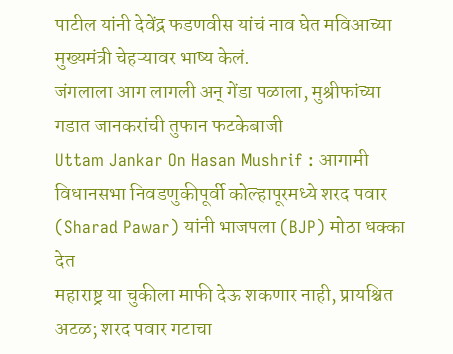पाटील यांनी देवेंद्र फडणवीस यांचं नाव घेत मविआच्या मुख्यमंत्री चेहऱ्यावर भाष्य केलं.
जंगलाला आग लागली अन् गेंडा पळाला, मुश्रीफांच्या गडात जानकरांची तुफान फटकेबाजी
Uttam Jankar On Hasan Mushrif : आगामी विधानसभा निवडणुकीपूर्वी कोल्हापूरमध्ये शरद पवार (Sharad Pawar) यांनी भाजपला (BJP) मोठा धक्का देत
महाराष्ट्र या चुकीला माफी देऊ शकणार नाही, प्रायश्चित अटळ; शरद पवार गटाचा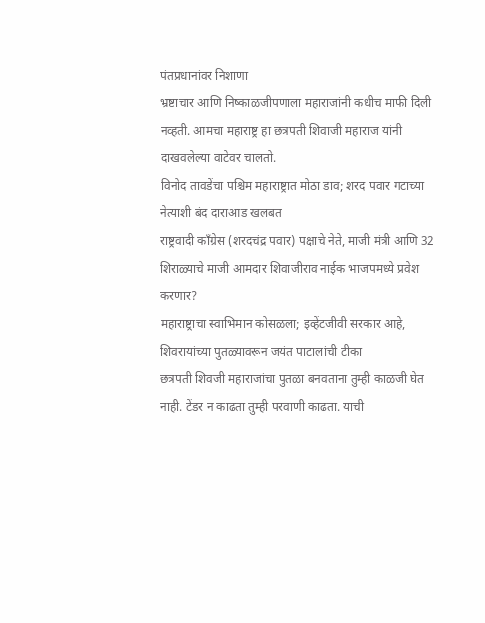पंतप्रधानांवर निशाणा
भ्रष्टाचार आणि निष्काळजीपणाला महाराजांनी कधीच माफी दिली नव्हती. आमचा महाराष्ट्र हा छत्रपती शिवाजी महाराज यांनी दाखवलेल्या वाटेवर चालतो.
विनोद तावडेंचा पश्चिम महाराष्ट्रात मोठा डाव; शरद पवार गटाच्या नेत्याशी बंद दाराआड खलबत
राष्ट्रवादी काँग्रेस (शरदचंद्र पवार) पक्षाचे नेते, माजी मंत्री आणि 32 शिराळ्याचे माजी आमदार शिवाजीराव नाईक भाजपमध्ये प्रवेश करणार?
महाराष्ट्राचा स्वाभिमान कोसळला; इव्हेंटजीवी सरकार आहे, शिवरायांच्या पुतळ्यावरून जयंत पाटालांची टीका
छत्रपती शिवजी महाराजांचा पुतळा बनवताना तुम्ही काळजी घेत नाही. टेंडर न काढता तुम्ही परवाणी काढता. याची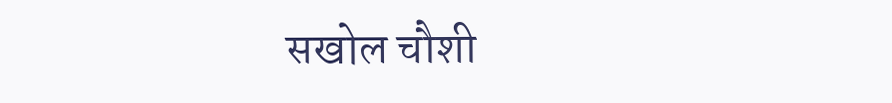सखोल चौशी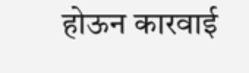होऊन कारवाई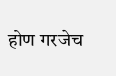होण गरजेच